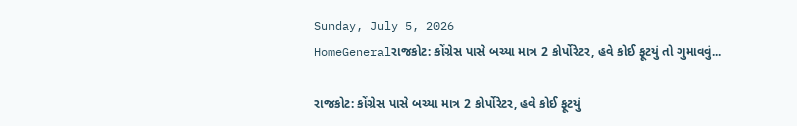Sunday, July 5, 2026
HomeGeneralરાજકોટ: કોંગ્રેસ પાસે બચ્યા માત્ર 2 કોર્પોરેટર, હવે કોઈ ફૂટયું તો ગુમાવવું...

રાજકોટ: કોંગ્રેસ પાસે બચ્યા માત્ર 2 કોર્પોરેટર, હવે કોઈ ફૂટયું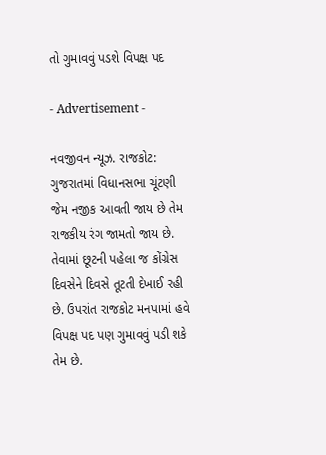તો ગુમાવવું પડશે વિપક્ષ પદ

- Advertisement -

નવજીવન ન્યૂઝ. રાજકોટ: ગુજરાતમાં વિધાનસભા ચૂંટણી જેમ નજીક આવતી જાય છે તેમ રાજકીય રંગ જામતો જાય છે. તેવામાં છૂટની પહેલા જ કોંગ્રેસ દિવસેને દિવસે તૂટતી દેખાઈ રહી છે. ઉપરાંત રાજકોટ મનપામાં હવે વિપક્ષ પદ પણ ગુમાવવું પડી શકે તેમ છે.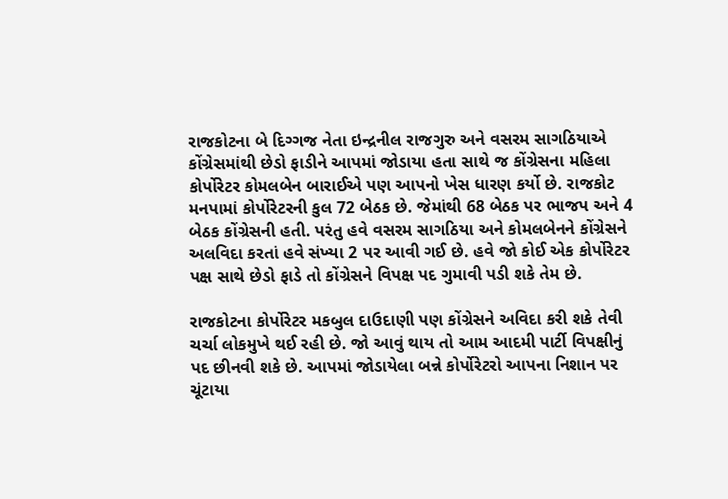રાજકોટના બે દિગ્ગજ નેતા ઇન્દ્રનીલ રાજગુરુ અને વસરમ સાગઠિયાએ કોંગ્રેસમાંથી છેડો ફાડીને આપમાં જોડાયા હતા સાથે જ કોંગ્રેસના મહિલા કોર્પોરેટર કોમલબેન બારાઈએ પણ આપનો ખેસ ધારણ કર્યો છે. રાજકોટ મનપામાં કોર્પોરેટરની કુલ 72 બેઠક છે. જેમાંથી 68 બેઠક પર ભાજપ અને 4 બેઠક કોંગ્રેસની હતી. પરંતુ હવે વસરમ સાગઠિયા અને કોમલબેનને કોંગ્રેસને અલવિદા કરતાં હવે સંખ્યા 2 પર આવી ગઈ છે. હવે જો કોઈ એક કોર્પોરેટર પક્ષ સાથે છેડો ફાડે તો કોંગ્રેસને વિપક્ષ પદ ગુમાવી પડી શકે તેમ છે.

રાજકોટના કોર્પોરેટર મકબુલ દાઉદાણી પણ કોંગ્રેસને અવિદા કરી શકે તેવી ચર્ચા લોકમુખે થઈ રહી છે. જો આવું થાય તો આમ આદમી પાર્ટી વિપક્ષીનું પદ છીનવી શકે છે. આપમાં જોડાયેલા બન્ને કોર્પોરેટરો આપના નિશાન પર ચૂંટાયા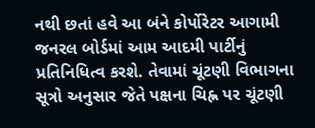નથી છતાં હવે આ બંને કોર્પોરેટર આગામી જનરલ બોર્ડમાં આમ આદમી પાર્ટીનું પ્રતિનિધિત્વ કરશે. તેવામાં ચૂંટણી વિભાગના સૂત્રો અનુસાર જેતે પક્ષના ચિહ્ન પર ચૂંટણી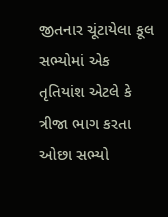જીતનાર ચૂંટાયેલા કૂલ સભ્યોમાં એક તૃતિયાંશ એટલે કે ત્રીજા ભાગ કરતા ઓછા સભ્યો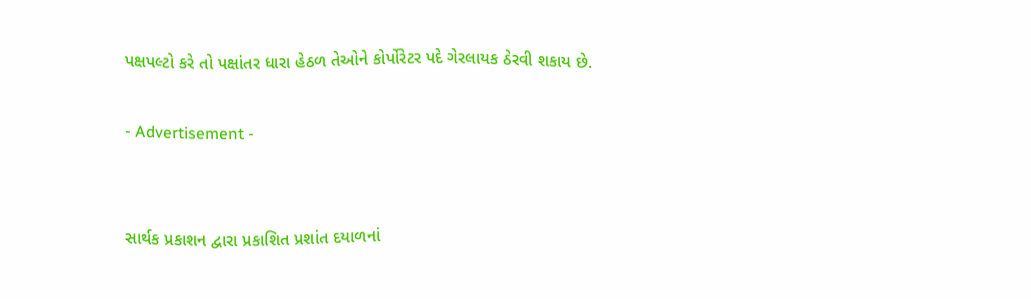પક્ષપલ્ટો કરે તો પક્ષાંતર ધારા હેઠળ તેઓને કોર્પોરેટર પદે ગેરલાયક ઠેરવી શકાય છે.

- Advertisement -


સાર્થક પ્રકાશન દ્વારા પ્રકાશિત પ્રશાંત દયાળનાં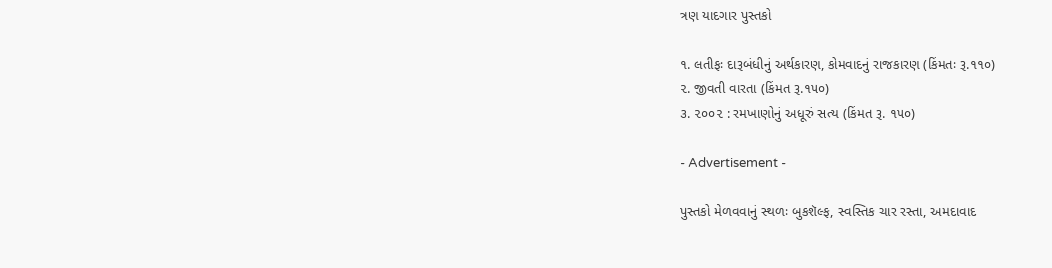ત્રણ યાદગાર પુસ્તકો

૧. લતીફઃ દારૂબંધીનું અર્થકારણ, કોમવાદનું રાજકારણ (કિંમતઃ રૂ.૧૧૦)
૨. જીવતી વારતા (કિંમત રૂ.૧૫૦)
૩. ૨૦૦૨ : રમખાણોનું અધૂરું સત્ય (કિંમત રૂ. ૧૫૦)

- Advertisement -

પુસ્તકો મેળવવાનું સ્થળઃ બુકશૅલ્ફ, સ્વસ્તિક ચાર રસ્તા, અમદાવાદ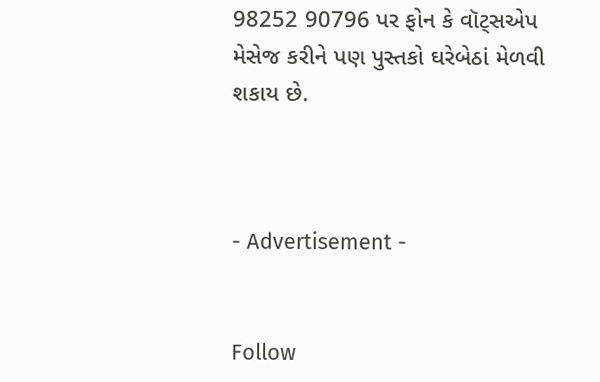98252 90796 પર ફોન કે વૉટ્સએપ મેસેજ કરીને પણ પુસ્તકો ઘરેબેઠાં મેળવી શકાય છે.



- Advertisement -


Follow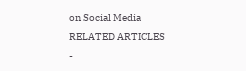on Social Media
RELATED ARTICLES
-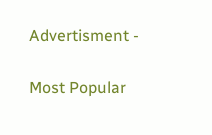Advertisment -

Most Popular